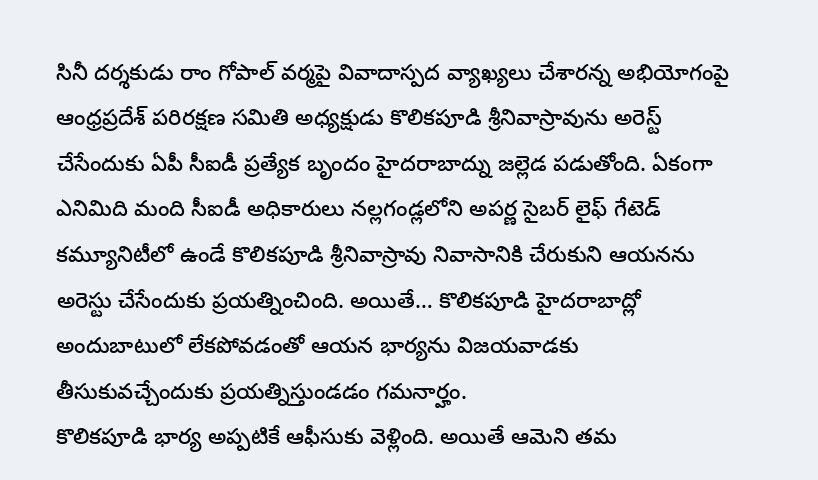సినీ దర్శకుడు రాం గోపాల్ వర్మపై వివాదాస్పద వ్యాఖ్యలు చేశారన్న అభియోగంపై ఆంధ్రప్రదేశ్ పరిరక్షణ సమితి అధ్యక్షుడు కొలికపూడి శ్రీనివాస్రావును అరెస్ట్ చేసేందుకు ఏపీ సీఐడీ ప్రత్యేక బృందం హైదరాబాద్ను జల్లెడ పడుతోంది. ఏకంగా ఎనిమిది మంది సీఐడీ అధికారులు నల్లగండ్లలోని అపర్ణ సైబర్ లైఫ్ గేటెడ్ కమ్యూనిటీలో ఉండే కొలికపూడి శ్రీనివాస్రావు నివాసానికి చేరుకుని ఆయనను అరెస్టు చేసేందుకు ప్రయత్నించింది. అయితే… కొలికపూడి హైదరాబాద్లో అందుబాటులో లేకపోవడంతో ఆయన భార్యను విజయవాడకు తీసుకువచ్చేందుకు ప్రయత్నిస్తుండడం గమనార్హం.
కొలికపూడి భార్య అప్పటికే ఆఫీసుకు వెళ్లింది. అయితే ఆమెని తమ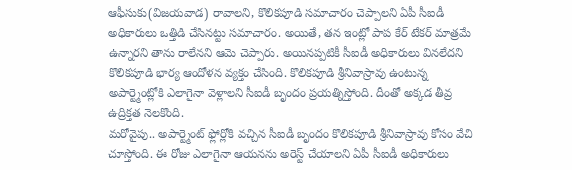ఆఫీసుకు(విజయవాడ) రావాలని, కొలికపూడి సమాచారం చెప్పాలని ఏపీ సీఐడీ అధికారులు ఒత్తిడి చేసినట్టు సమాచారం. అయితే, తన ఇంట్లో పాప కేర్ టేకర్ మాత్రమే ఉన్నారని తాను రాలేనని ఆమె చెప్పారు. అయినప్పటికీ సీఐడీ అధికారులు వినలేదని కొలికపూడి భార్య ఆందోళన వ్యక్తం చేసింది. కొలికపూడి శ్రీనివాస్రావు ఉంటున్న అపార్ట్మెంట్లోకి ఎలాగైనా వెళ్లాలని సీఐడీ బృందం ప్రయత్నిస్తోంది. దీంతో అక్కడ తీవ్ర ఉద్రిక్తత నెలకొంది.
మరోవైపు.. అపార్ట్మెంట్ ఫ్లోర్లోకి వచ్చిన సీఐడీ బృందం కొలికపూడి శ్రీనివాస్రావు కోసం వేచి చూస్తోంది. ఈ రోజు ఎలాగైనా ఆయనను అరెస్ట్ చేయాలని ఏపీ సీఐడీ అధికారులు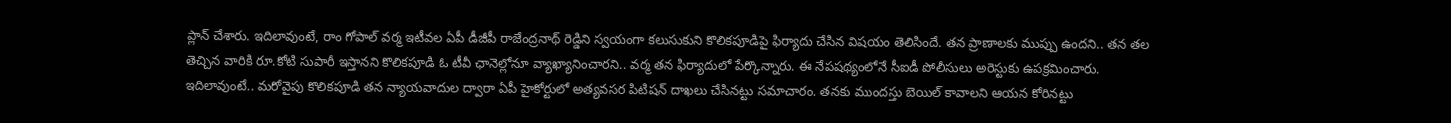ప్లాన్ చేశారు. ఇదిలావుంటే, రాం గోపాల్ వర్మ ఇటీవల ఏపీ డీజీపీ రాజేంద్రనాథ్ రెడ్డిని స్వయంగా కలుసుకుని కొలికపూడిపై ఫిర్యాదు చేసిన విషయం తెలిసిందే. తన ప్రాణాలకు ముప్పు ఉందని.. తన తల తెచ్చిన వారికి రూ.కోటి సుపారీ ఇస్తానని కొలికపూడి ఓ టీవీ ఛానెల్లోనూ వ్యాఖ్యానించారని.. వర్మ తన ఫిర్యాదులో పేర్కొన్నారు. ఈ నేపషథ్యంలోనే సీఐడీ పోలీసులు అరెస్టుకు ఉపక్రమించారు. ఇదిలావుంటే.. మరోవైపు కొలికపూడి తన న్యాయవాదుల ద్వారా ఏపీ హైకోర్టులో అత్యవసర పిటిషన్ దాఖలు చేసినట్టు సమాచారం. తనకు ముందస్తు బెయిల్ కావాలని ఆయన కోరినట్టు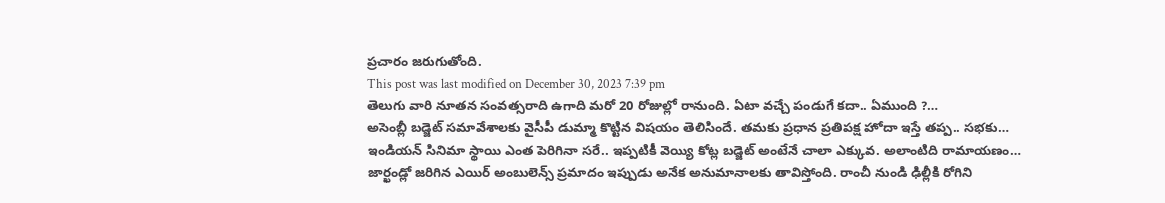ప్రచారం జరుగుతోంది.
This post was last modified on December 30, 2023 7:39 pm
తెలుగు వారి నూతన సంవత్సరాది ఉగాది మరో 20 రోజుల్లో రానుంది. ఏటా వచ్చే పండుగే కదా.. ఏముంది ?…
అసెంబ్లీ బడ్జెట్ సమావేశాలకు వైసీపీ డుమ్మా కొట్టిన విషయం తెలిసిందే. తమకు ప్రధాన ప్రతిపక్ష హోదా ఇస్తే తప్ప.. సభకు…
ఇండియన్ సినిమా స్థాయి ఎంత పెరిగినా సరే.. ఇప్పటికీ వెయ్యి కోట్ల బడ్జెట్ అంటేనే చాలా ఎక్కువ. అలాంటిది రామాయణం…
జార్ఖండ్లో జరిగిన ఎయిర్ అంబులెన్స్ ప్రమాదం ఇప్పుడు అనేక అనుమానాలకు తావిస్తోంది. రాంచీ నుండి ఢిల్లీకి రోగిని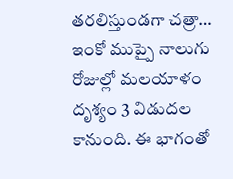తరలిస్తుండగా చత్రా…
ఇంకో ముప్పై నాలుగు రోజుల్లో మలయాళం దృశ్యం 3 విడుదల కానుంది. ఈ భాగంతో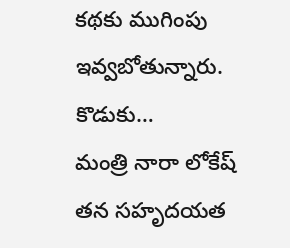కథకు ముగింపు ఇవ్వబోతున్నారు. కొడుకు…
మంత్రి నారా లోకేష్ తన సహృదయత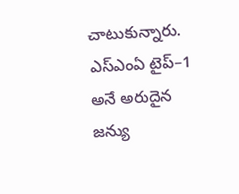చాటుకున్నారు. ఎస్ఎంఏ టైప్–1 అనే అరుదైన జన్యు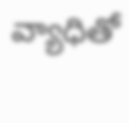వ్యాధితో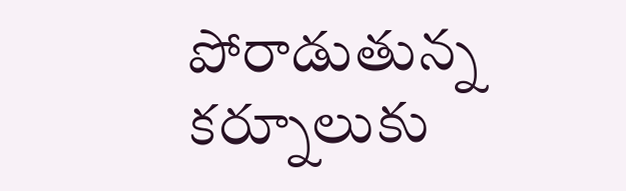పోరాడుతున్న కర్నూలుకు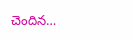చెందిన…